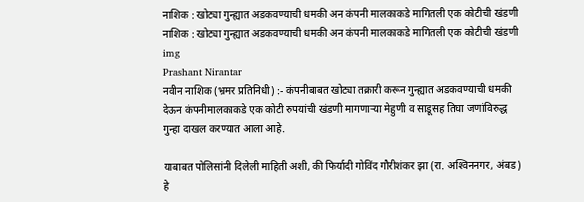नाशिक : खोट्या गुन्ह्यात अडकवण्याची धमकी अन कंपनी मालकाकडे मागितली एक कोटीची खंडणी
नाशिक : खोट्या गुन्ह्यात अडकवण्याची धमकी अन कंपनी मालकाकडे मागितली एक कोटीची खंडणी
img
Prashant Nirantar
नवीन नाशिक (भ्रमर प्रतिनिधी) :- कंपनीबाबत खोट्या तक्रारी करून गुन्ह्यात अडकवण्याची धमकी देऊन कंपनीमालकाकडे एक कोटी रुपयांची खंडणी मागणार्‍या मेहुणी व साडूसह तिघा जणांविरुद्ध गुन्हा दाखल करण्यात आला आहे.

याबाबत पोलिसांनी दिलेली माहिती अशी, की फिर्यादी गोविंद गौरीशंकर झा (रा. अश्‍विननगर, अंबड) हे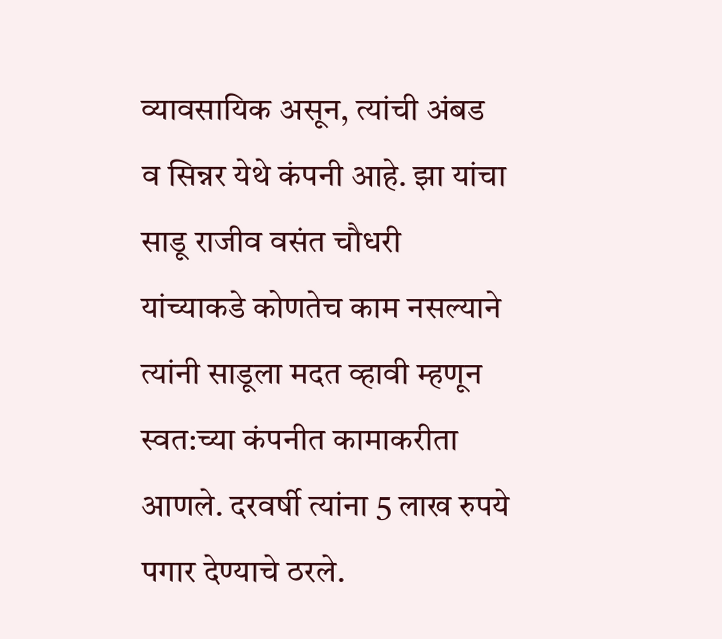व्यावसायिक असून, त्यांची अंबड व सिन्नर येथे कंपनी आहे. झा यांचा साडू राजीव वसंत चौधरी यांच्याकडे कोणतेच काम नसल्याने त्यांनी साडूला मदत व्हावी म्हणून स्वत:च्या कंपनीत कामाकरीता आणले. दरवर्षी त्यांना 5 लाख रुपये पगार देण्याचे ठरले.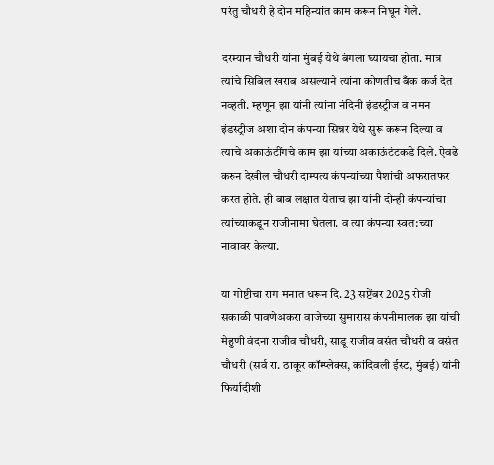परंतु चौधरी हे दोन महिन्यांत काम करून निघून गेले.

दरम्यान चौधरी यांना मुंबई येथे बंगला घ्यायचा होता. मात्र त्यांचे सिबिल खराब असल्याने त्यांना कोणतीच बँक कर्ज देत नव्हती. म्हणून झा यांनी त्यांना नंदिनी इंडस्ट्रीज व नमन इंडस्ट्रीज अशा दोन कंपन्या सिन्नर येथे सुरू करून दिल्या व त्याचे अकाऊंटींगचे काम झा यांच्या अकाऊंटंटकडे दिले. ऐवढे करुन देखील चौधरी दाम्पत्य कंपन्यांच्या पैशांची अफरातफर करत होते. ही बाब लक्षात येताच झा यांनी दोन्ही कंपन्यांचा त्यांच्याकडून राजीनामा घेतला. व त्या कंपन्या स्वत:च्या नावावर केल्या.

या गोष्टीचा राग मनात धरून दि. 23 सप्टेंबर 2025 रोजी सकाळी पावणेअकरा वाजेच्या सुमारास कंपनीमालक झा यांची मेहुणी वंदना राजीव चौधरी, साडू राजीव वसंत चौधरी व वसंत चौधरी (सर्व रा. ठाकूर कॉम्प्लेक्स, कांदिवली ईस्ट, मुंबई) यांनी फिर्यादीशी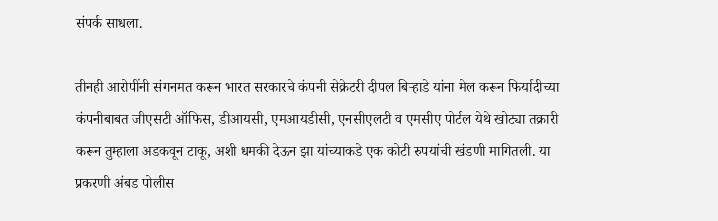संपर्क साधला.

तीनही आरोपींनी संगनमत करून भारत सरकारचे कंपनी सेक्रेटरी दीपल बिर्‍हाडे यांना मेल करून फिर्यादीच्या कंपनीबाबत जीएसटी ऑफिस, डीआयसी, एमआयडीसी, एनसीएलटी व एमसीए पोर्टल येथे खोट्या तक्रारी करून तुम्हाला अडकवून टाकू, अशी धमकी देऊन झा यांच्याकडे एक कोटी रुपयांची खंडणी मागितली. या प्रकरणी अंबड पोलीस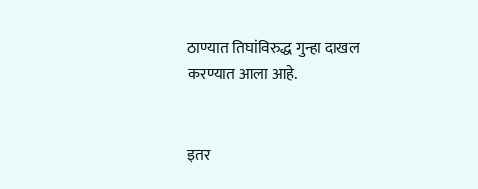ठाण्यात तिघांविरुद्ध गुन्हा दाखल करण्यात आला आहे.


इतर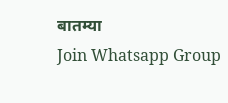बातम्या
Join Whatsapp Group